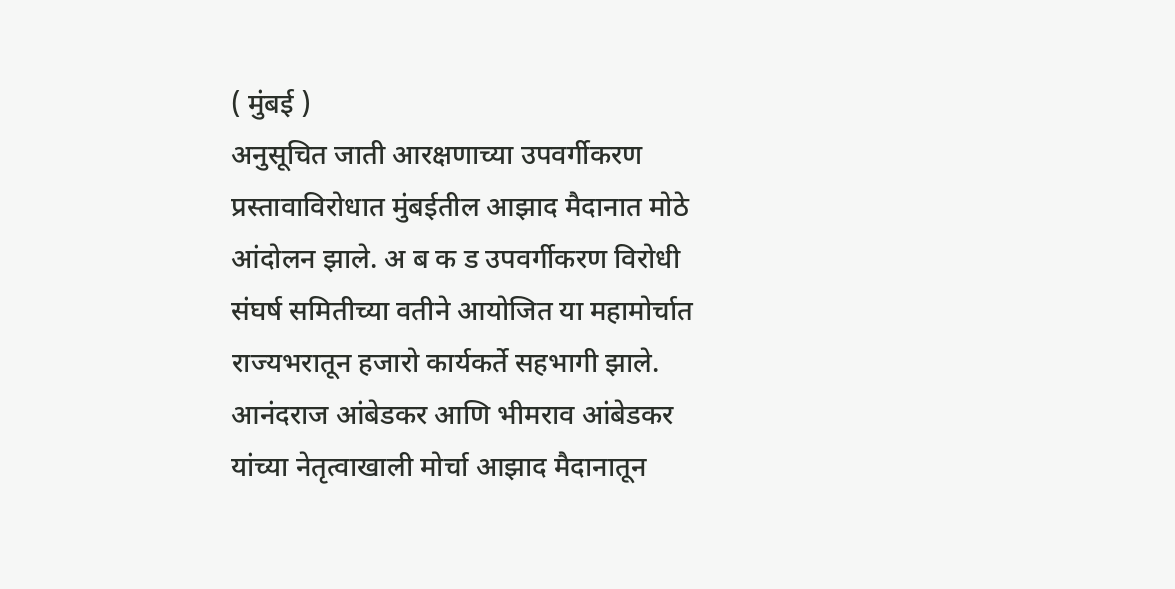( मुंबई )
अनुसूचित जाती आरक्षणाच्या उपवर्गीकरण प्रस्तावाविरोधात मुंबईतील आझाद मैदानात मोठे आंदोलन झाले. अ ब क ड उपवर्गीकरण विरोधी संघर्ष समितीच्या वतीने आयोजित या महामोर्चात राज्यभरातून हजारो कार्यकर्ते सहभागी झाले. आनंदराज आंबेडकर आणि भीमराव आंबेडकर यांच्या नेतृत्वाखाली मोर्चा आझाद मैदानातून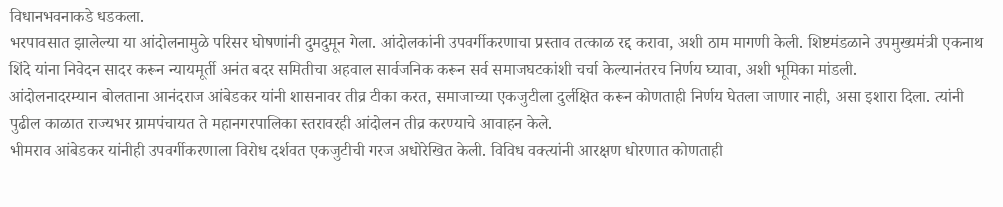विधानभवनाकडे धडकला.
भरपावसात झालेल्या या आंदोलनामुळे परिसर घोषणांनी दुमदुमून गेला. आंदोलकांनी उपवर्गीकरणाचा प्रस्ताव तत्काळ रद्द करावा, अशी ठाम मागणी केली. शिष्टमंडळाने उपमुख्यमंत्री एकनाथ शिंदे यांना निवेदन सादर करून न्यायमूर्ती अनंत बदर समितीचा अहवाल सार्वजनिक करून सर्व समाजघटकांशी चर्चा केल्यानंतरच निर्णय घ्यावा, अशी भूमिका मांडली.
आंदोलनादरम्यान बोलताना आनंदराज आंबेडकर यांनी शासनावर तीव्र टीका करत, समाजाच्या एकजुटीला दुर्लक्षित करून कोणताही निर्णय घेतला जाणार नाही, असा इशारा दिला. त्यांनी पुढील काळात राज्यभर ग्रामपंचायत ते महानगरपालिका स्तरावरही आंदोलन तीव्र करण्याचे आवाहन केले.
भीमराव आंबेडकर यांनीही उपवर्गीकरणाला विरोध दर्शवत एकजुटीची गरज अधोरेखित केली. विविध वक्त्यांनी आरक्षण धोरणात कोणताही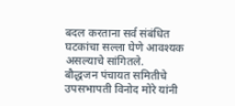बदल करताना सर्व संबंधित घटकांचा सल्ला घेणे आवश्यक असल्याचे सांगितले.
बौद्धजन पंचायत समितीचे उपसभापती विनोद मोरे यांनी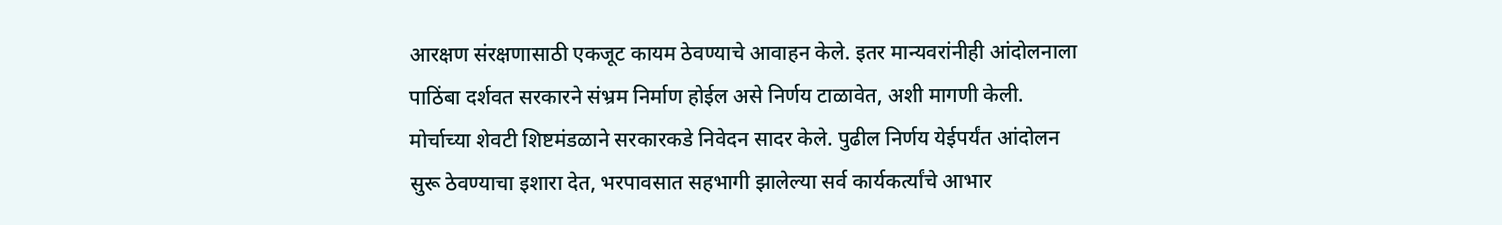आरक्षण संरक्षणासाठी एकजूट कायम ठेवण्याचे आवाहन केले. इतर मान्यवरांनीही आंदोलनाला पाठिंबा दर्शवत सरकारने संभ्रम निर्माण होईल असे निर्णय टाळावेत, अशी मागणी केली.
मोर्चाच्या शेवटी शिष्टमंडळाने सरकारकडे निवेदन सादर केले. पुढील निर्णय येईपर्यंत आंदोलन सुरू ठेवण्याचा इशारा देत, भरपावसात सहभागी झालेल्या सर्व कार्यकर्त्यांचे आभार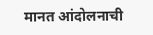मानत आंदोलनाची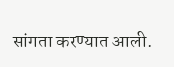सांगता करण्यात आली.